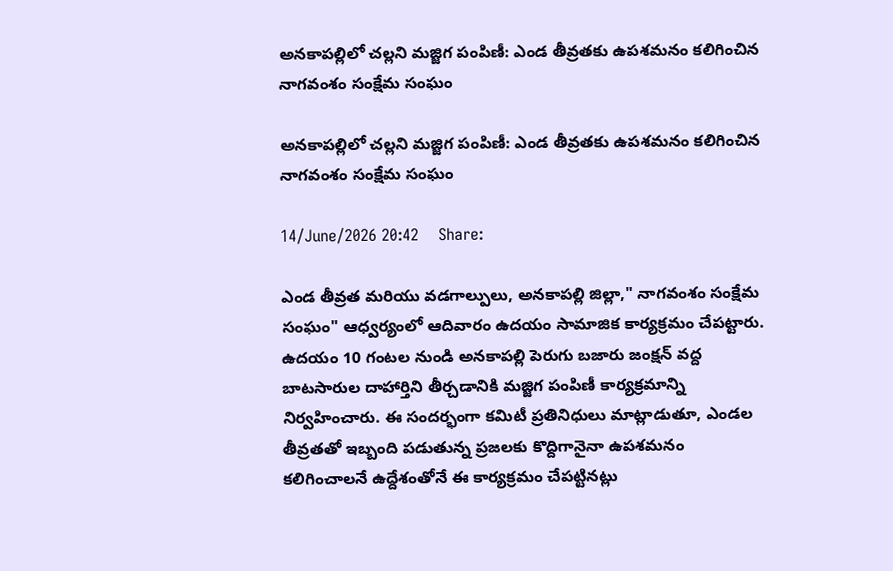అనకాపల్లిలో చల్లని మజ్జిగ పంపిణీ: ఎండ తీవ్రతకు ఉపశమనం కలిగించిన నాగవంశం సంక్షేమ సంఘం

అనకాపల్లిలో చల్లని మజ్జిగ పంపిణీ: ఎండ తీవ్రతకు ఉపశమనం కలిగించిన నాగవంశం సంక్షేమ సంఘం

14/June/2026 20:42    Share:

ఎండ తీవ్రత మరియు వడగాల్పులు, అనకాపల్లి జిల్లా," నాగవంశం సంక్షేమ సంఘం" ఆధ్వర్యంలో ఆదివారం ఉదయం సామాజిక కార్యక్రమం చేపట్టారు.
ఉదయం 10 గంటల నుండి అనకాపల్లి పెరుగు బజారు జంక్షన్ వద్ద బాటసారుల దాహార్తిని తీర్చడానికి మజ్జిగ పంపిణీ కార్యక్రమాన్ని నిర్వహించారు. ఈ సందర్భంగా కమిటీ ప్రతినిధులు మాట్లాడుతూ, ఎండల తీవ్రతతో ఇబ్బంది పడుతున్న ప్రజలకు కొద్దిగానైనా ఉపశమనం కలిగించాలనే ఉద్దేశంతోనే ఈ కార్యక్రమం చేపట్టినట్లు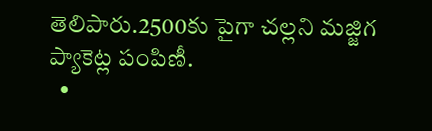తెలిపారు.2500కు పైగా చల్లని మజ్జిగ ప్యాకెట్ల పంపిణీ.
  •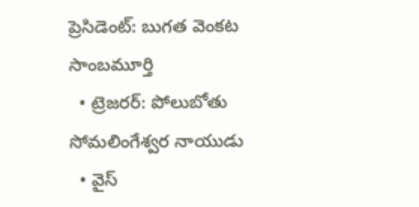ప్రెసిడెంట్: బుగత వెంకట సాంబమూర్తి
  • ట్రెజరర్: పోలుబోతు సోమలింగేశ్వర నాయుడు
  • వైస్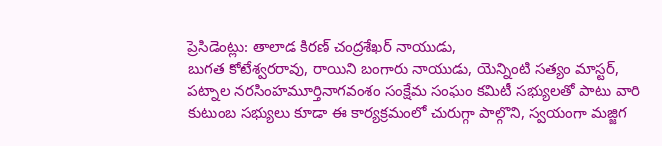ప్రెసిడెంట్లు: తాలాడ కిరణ్ చంద్రశేఖర్ నాయుడు,
బుగత కోటేశ్వరరావు, రాయిని బంగారు నాయుడు, యెన్నింటి సత్యం మాస్టర్, పట్నాల నరసింహమూర్తినాగవంశం సంక్షేమ సంఘం కమిటీ సభ్యులతో పాటు వారి కుటుంబ సభ్యులు కూడా ఈ కార్యక్రమంలో చురుగ్గా పాల్గొని, స్వయంగా మజ్జిగ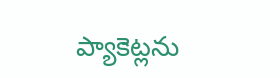ప్యాకెట్లను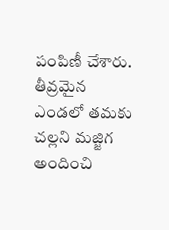పంపిణీ చేశారు. తీవ్రమైన ఎండలో తమకు చల్లని మజ్జిగ అందించి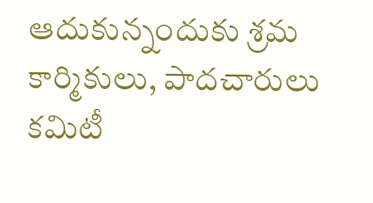ఆదుకున్నందుకు శ్రమ కార్మికులు, పాదచారులు కమిటీ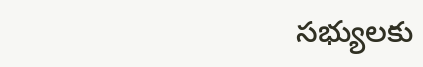సభ్యులకు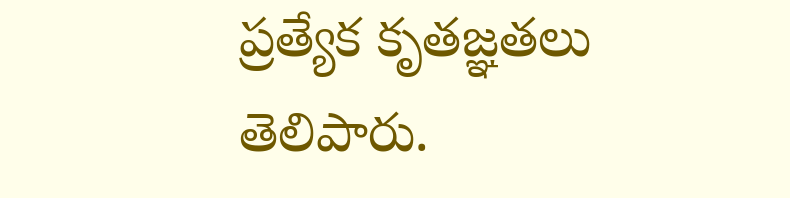ప్రత్యేక కృతజ్ఞతలు తెలిపారు.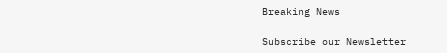Breaking News

Subscribe our Newsletter